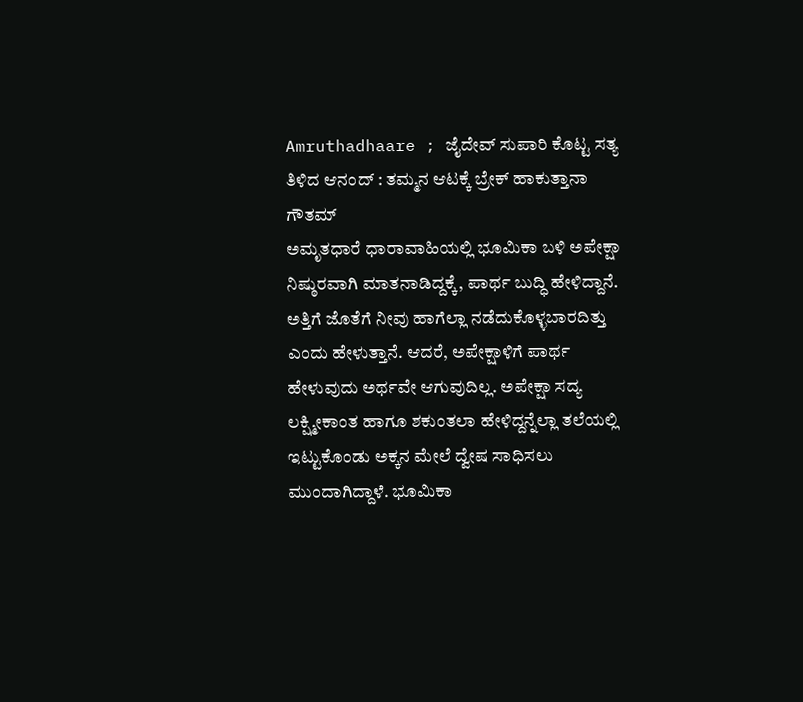Amruthadhaare ; ಜೈದೇವ್ ಸುಪಾರಿ ಕೊಟ್ಟ ಸತ್ಯ ತಿಳಿದ ಆನಂದ್ : ತಮ್ಮನ ಆಟಕ್ಕೆ ಬ್ರೇಕ್ ಹಾಕುತ್ತಾನಾ ಗೌತಮ್
ಅಮೃತಧಾರೆ ಧಾರಾವಾಹಿಯಲ್ಲಿ ಭೂಮಿಕಾ ಬಳಿ ಅಪೇಕ್ಷಾ ನಿಷ್ಠುರವಾಗಿ ಮಾತನಾಡಿದ್ದಕ್ಕೆ, ಪಾರ್ಥ ಬುದ್ಧಿ ಹೇಳಿದ್ದಾನೆ. ಅತ್ತಿಗೆ ಜೊತೆಗೆ ನೀವು ಹಾಗೆಲ್ಲಾ ನಡೆದುಕೊಳ್ಳಬಾರದಿತ್ತು ಎಂದು ಹೇಳುತ್ತಾನೆ. ಆದರೆ, ಅಪೇಕ್ಷಾಳಿಗೆ ಪಾರ್ಥ ಹೇಳುವುದು ಅರ್ಥವೇ ಆಗುವುದಿಲ್ಲ. ಅಪೇಕ್ಷಾ ಸದ್ಯ ಲಕ್ಷ್ಮೀಕಾಂತ ಹಾಗೂ ಶಕುಂತಲಾ ಹೇಳಿದ್ದನ್ನೆಲ್ಲಾ ತಲೆಯಲ್ಲಿ ಇಟ್ಟುಕೊಂಡು ಅಕ್ಕನ ಮೇಲೆ ದ್ವೇಷ ಸಾಧಿಸಲು ಮುಂದಾಗಿದ್ದಾಳೆ. ಭೂಮಿಕಾ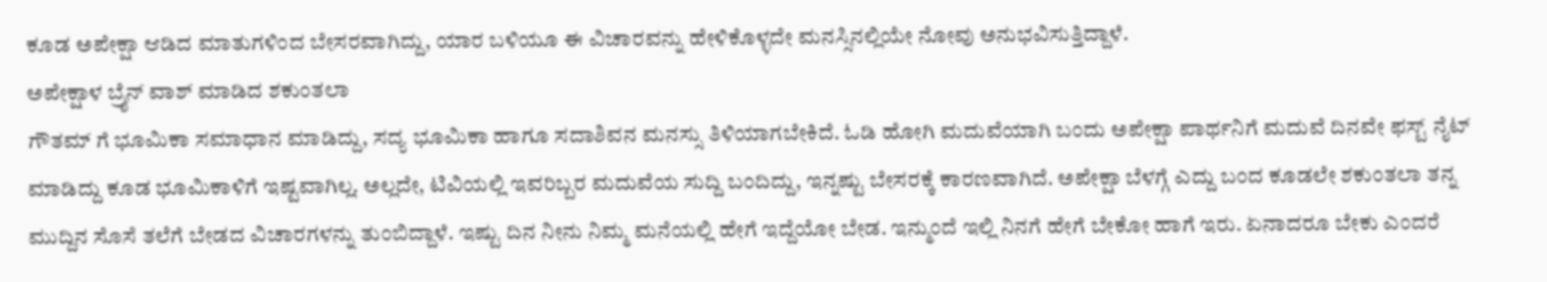ಕೂಡ ಅಪೇಕ್ಷಾ ಆಡಿದ ಮಾತುಗಳಿಂದ ಬೇಸರವಾಗಿದ್ದು, ಯಾರ ಬಳಿಯೂ ಈ ವಿಚಾರವನ್ನು ಹೇಳಿಕೊಳ್ಳದೇ ಮನಸ್ಸಿನಲ್ಲಿಯೇ ನೋವು ಅನುಭವಿಸುತ್ತಿದ್ದಾಳೆ.
ಅಪೇಕ್ಷಾಳ ಬ್ರೈನ್ ವಾಶ್ ಮಾಡಿದ ಶಕುಂತಲಾ
ಗೌತಮ್ ಗೆ ಭೂಮಿಕಾ ಸಮಾಧಾನ ಮಾಡಿದ್ದು, ಸದ್ಯ ಭೂಮಿಕಾ ಹಾಗೂ ಸದಾಶಿವನ ಮನಸ್ಸು ತಿಳಿಯಾಗಬೇಕಿದೆ. ಓಡಿ ಹೋಗಿ ಮದುವೆಯಾಗಿ ಬಂದು ಅಪೇಕ್ಷಾ ಪಾರ್ಥನಿಗೆ ಮದುವೆ ದಿನವೇ ಫಸ್ಟ್ ನೈಟ್ ಮಾಡಿದ್ದು ಕೂಡ ಭೂಮಿಕಾಳಿಗೆ ಇಷ್ಟವಾಗಿಲ್ಲ. ಅಲ್ಲದೇ, ಟಿವಿಯಲ್ಲಿ ಇವರಿಬ್ಬರ ಮದುವೆಯ ಸುದ್ದಿ ಬಂದಿದ್ದು, ಇನ್ನಷ್ಟು ಬೇಸರಕ್ಕೆ ಕಾರಣವಾಗಿದೆ. ಅಪೇಕ್ಷಾ ಬೆಳಗ್ಗೆ ಎದ್ದು ಬಂದ ಕೂಡಲೇ ಶಕುಂತಲಾ ತನ್ನ ಮುದ್ದಿನ ಸೊಸೆ ತಲೆಗೆ ಬೇಡದ ವಿಚಾರಗಳನ್ನು ತುಂಬಿದ್ದಾಳೆ. ಇಷ್ಟು ದಿನ ನೀನು ನಿಮ್ಮ ಮನೆಯಲ್ಲಿ ಹೇಗೆ ಇದ್ದೆಯೋ ಬೇಡ. ಇನ್ಮುಂದೆ ಇಲ್ಲಿ ನಿನಗೆ ಹೇಗೆ ಬೇಕೋ ಹಾಗೆ ಇರು. ಏನಾದರೂ ಬೇಕು ಎಂದರೆ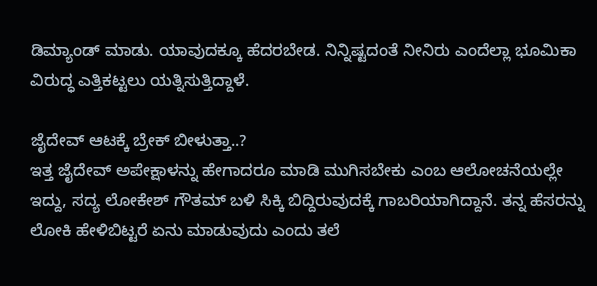ಡಿಮ್ಯಾಂಡ್ ಮಾಡು. ಯಾವುದಕ್ಕೂ ಹೆದರಬೇಡ. ನಿನ್ನಿಷ್ಟದಂತೆ ನೀನಿರು ಎಂದೆಲ್ಲಾ ಭೂಮಿಕಾ ವಿರುದ್ಧ ಎತ್ತಿಕಟ್ಟಲು ಯತ್ನಿಸುತ್ತಿದ್ದಾಳೆ.

ಜೈದೇವ್ ಆಟಕ್ಕೆ ಬ್ರೇಕ್ ಬೀಳುತ್ತಾ..?
ಇತ್ತ ಜೈದೇವ್ ಅಪೇಕ್ಷಾಳನ್ನು ಹೇಗಾದರೂ ಮಾಡಿ ಮುಗಿಸಬೇಕು ಎಂಬ ಆಲೋಚನೆಯಲ್ಲೇ ಇದ್ದು, ಸದ್ಯ ಲೋಕೇಶ್ ಗೌತಮ್ ಬಳಿ ಸಿಕ್ಕಿ ಬಿದ್ದಿರುವುದಕ್ಕೆ ಗಾಬರಿಯಾಗಿದ್ದಾನೆ. ತನ್ನ ಹೆಸರನ್ನು ಲೋಕಿ ಹೇಳಿಬಿಟ್ಟರೆ ಏನು ಮಾಡುವುದು ಎಂದು ತಲೆ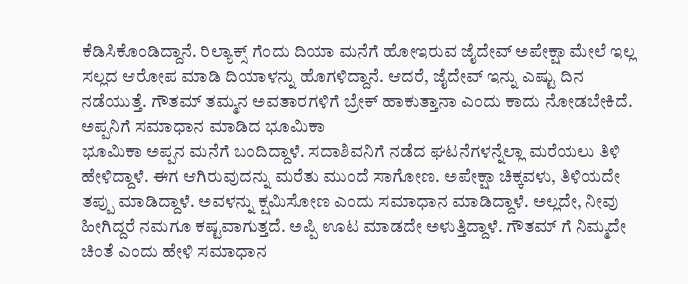ಕೆಡಿಸಿಕೊಂಡಿದ್ದಾನೆ. ರಿಲ್ಯಾಕ್ಸ್ ಗೆಂದು ದಿಯಾ ಮನೆಗೆ ಹೋಇರುವ ಜೈದೇವ್ ಅಪೇಕ್ಷಾ ಮೇಲೆ ಇಲ್ಲ ಸಲ್ಲದ ಆರೋಪ ಮಾಡಿ ದಿಯಾಳನ್ನು ಹೊಗಳಿದ್ದಾನೆ. ಆದರೆ, ಜೈದೇವ್ ಇನ್ನು ಎಷ್ಟು ದಿನ ನಡೆಯುತ್ತೆ. ಗೌತಮ್ ತಮ್ಮನ ಅವತಾರಗಳಿಗೆ ಬ್ರೇಕ್ ಹಾಕುತ್ತಾನಾ ಎಂದು ಕಾದು ನೋಡಬೇಕಿದೆ.
ಅಪ್ಪನಿಗೆ ಸಮಾಧಾನ ಮಾಡಿದ ಭೂಮಿಕಾ
ಭೂಮಿಕಾ ಅಪ್ಪನ ಮನೆಗೆ ಬಂದಿದ್ದಾಳೆ. ಸದಾಶಿವನಿಗೆ ನಡೆದ ಘಟನೆಗಳನ್ನೆಲ್ಲಾ ಮರೆಯಲು ತಿಳಿ ಹೇಳಿದ್ದಾಳೆ. ಈಗ ಆಗಿರುವುದನ್ನು ಮರೆತು ಮುಂದೆ ಸಾಗೋಣ. ಅಪೇಕ್ಷಾ ಚಿಕ್ಕವಳು, ತಿಳಿಯದೇ ತಪ್ಪು ಮಾಡಿದ್ದಾಳೆ. ಅವಳನ್ನು ಕ್ಷಮಿಸೋಣ ಎಂದು ಸಮಾಧಾನ ಮಾಡಿದ್ದಾಳೆ. ಅಲ್ಲದೇ, ನೀವು ಹೀಗಿದ್ದರೆ ನಮಗೂ ಕಷ್ಟವಾಗುತ್ತದೆ. ಅಪ್ಪಿ ಊಟ ಮಾಡದೇ ಅಳುತ್ತಿದ್ದಾಳೆ. ಗೌತಮ್ ಗೆ ನಿಮ್ಮದೇ ಚಿಂತೆ ಎಂದು ಹೇಳಿ ಸಮಾಧಾನ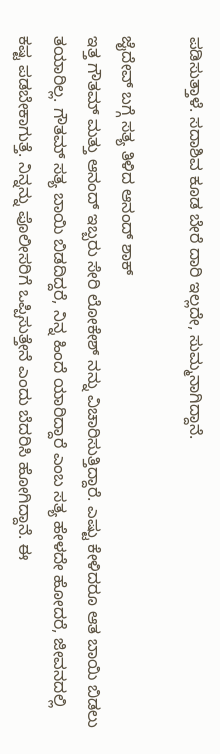ಪಡಿಸುತ್ತಾಳೆ. ಸದಾಶಿವ ಕೂಡ ಬೇರೆ ದಾರಿ ಇಲ್ಲದೇ, ಸುಮ್ಮನಾಗಿದ್ದಾನೆ.

ಜೈದೇವ್ ಬಗ್ಗೆ ಸತ್ಯ ತಿಳಿದ ಆನಂದ್ ಶಾಕ್
ಇತ್ತ ಗೌತಮ್ ಮತ್ತು ಆನಂದ್ ಇಬ್ಬರು ಸೇರಿ ಲೋಕೇಶ್ ನನ್ನು ವಿಚಾರಿಸುತ್ತಿದ್ದಾರೆ. ಎಷ್ಟು ಕೇಳಿದರೂ ಆತ ಬಾಯಿ ಬಿಡಲು ತಯಾರಿಲ್ಲ. ಗೌತಮ್ ಸತ್ಯ ಬಾಯಿ ಬಿಡದಿದ್ದರೆ, ನಿನ್ನ ಹಿಂದೆ ಯಾರಿದ್ದಾರೆ ಎಂಬ ಸತ್ಯ ಹೇಳದೇ ಹೋದರೆ, ಜೀವನದಲ್ಲಿ ಕಷ್ಟ ಪಡಬೇಕಾಗುತ್ತೆ. ನಿನ್ನನ್ನು ಪೊಲೀಸರಿಗೆ ಒಪ್ಪಿಸುತ್ತೇನೆ ಎಂದು ಬೆದರಿಸಿ ಹೋಗಿದ್ದಾನೆ. ಈ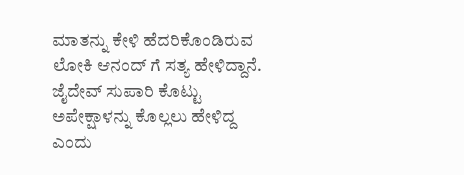ಮಾತನ್ನು ಕೇಳಿ ಹೆದರಿಕೊಂಡಿರುವ ಲೋಕಿ ಆನಂದ್ ಗೆ ಸತ್ಯ ಹೇಳಿದ್ದಾನೆ. ಜೈದೇವ್ ಸುಪಾರಿ ಕೊಟ್ಟು ಅಪೇಕ್ಷಾಳನ್ನು ಕೊಲ್ಲಲು ಹೇಳಿದ್ದ ಎಂದು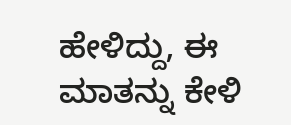ಹೇಳಿದ್ದು, ಈ ಮಾತನ್ನು ಕೇಳಿ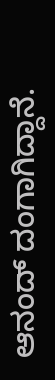ಆನಂದ್ ದಂಗಾಗಿದ್ದಾನೆ.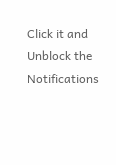Click it and Unblock the Notifications